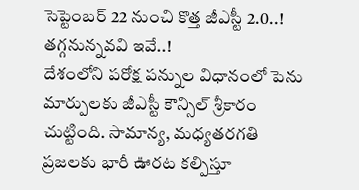సెప్టెంబర్ 22 నుంచి కొత్త జీఎస్టీ 2.0..! తగ్గనున్నవవి ఇవే..!
దేశంలోని పరోక్ష పన్నుల విధానంలో పెను మార్పులకు జీఎస్టీ కౌన్సిల్ శ్రీకారం చుట్టింది. సామాన్య, మధ్యతరగతి ప్రజలకు భారీ ఊరట కల్పిస్తూ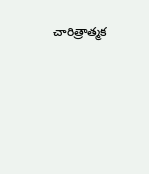చారిత్రాత్మక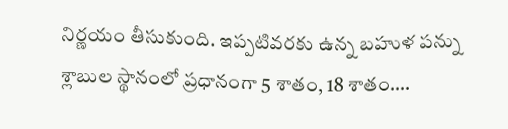నిర్ణయం తీసుకుంది. ఇప్పటివరకు ఉన్న బహుళ పన్ను శ్లాబుల స్థానంలో ప్రధానంగా 5 శాతం, 18 శాతం….